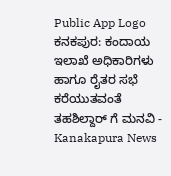Public App Logo
ಕನಕಪುರ: ಕಂದಾಯ ಇಲಾಖೆ ಅಧಿಕಾರಿಗಳು ಹಾಗೂ ರೈತರ ಸಭೆ ಕರೆಯುತವಂತೆ ತಹಶಿಲ್ದಾರ್ ಗೆ ಮನವಿ - Kanakapura News